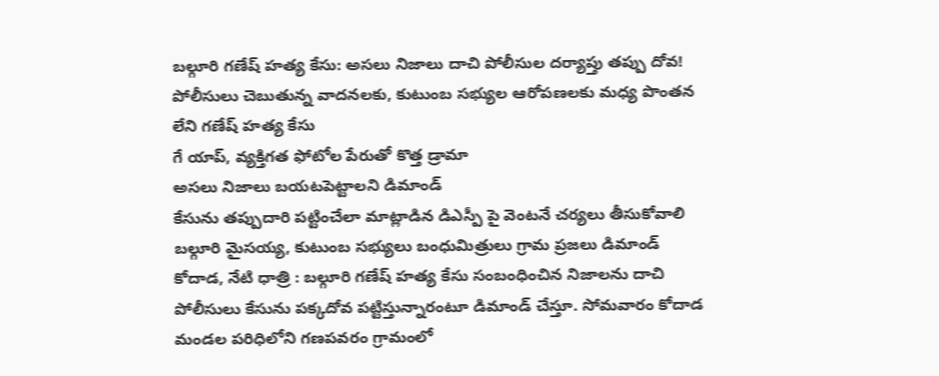బల్గూరి గణేష్ హత్య కేసు: అసలు నిజాలు దాచి పోలీసుల దర్యాప్తు తప్పు దోవ!
పోలీసులు చెబుతున్న వాదనలకు, కుటుంబ సభ్యుల ఆరోపణలకు మధ్య పొంతన లేని గణేష్ హత్య కేసు
గే యాప్, వ్యక్తిగత ఫోటోల పేరుతో కొత్త డ్రామా
అసలు నిజాలు బయటపెట్టాలని డిమాండ్
కేసును తప్పుదారి పట్టించేలా మాట్లాడిన డిఎస్పీ పై వెంటనే చర్యలు తీసుకోవాలి
బల్గూరి మైసయ్య, కుటుంబ సభ్యులు బంధుమిత్రులు గ్రామ ప్రజలు డిమాండ్
కోదాడ, నేటి ధాత్రి : బల్గూరి గణేష్ హత్య కేసు సంబంధించిన నిజాలను దాచి పోలీసులు కేసును పక్కదోవ పట్టిస్తున్నారంటూ డిమాండ్ చేస్తూ. సోమవారం కోదాడ మండల పరిధిలోని గణపవరం గ్రామంలో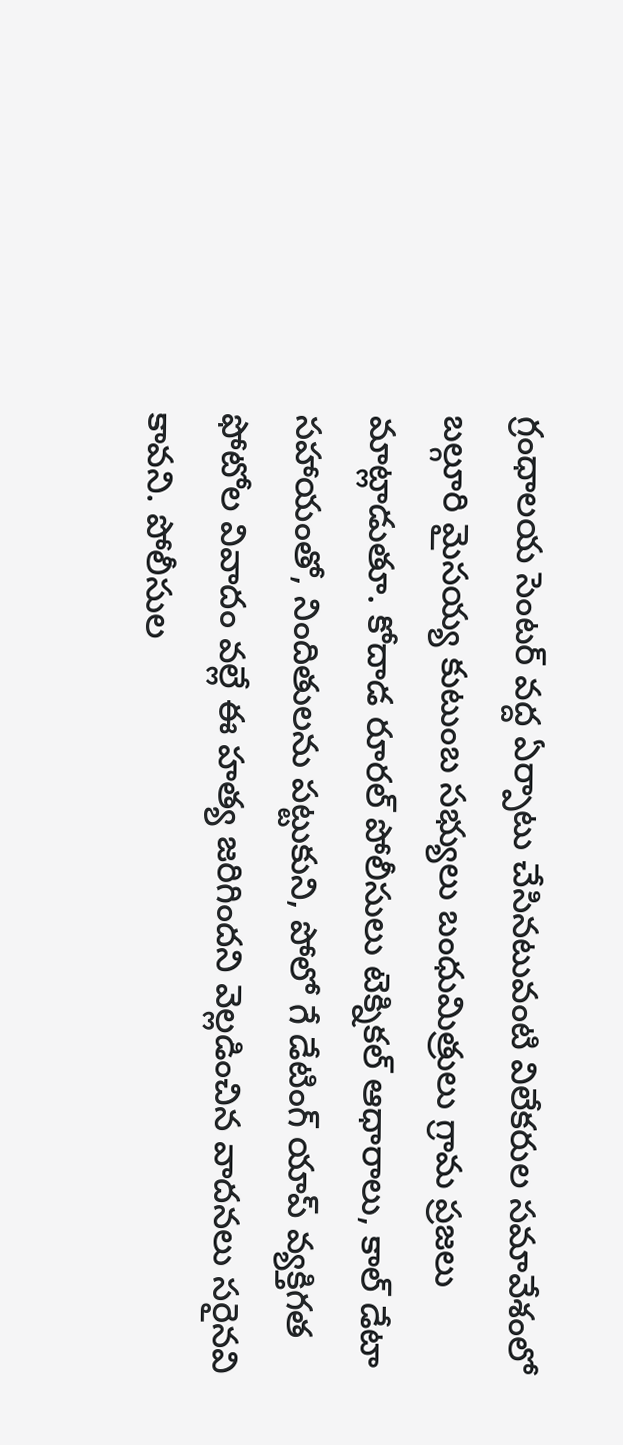గ్రంధాలయ సెంటర్ వద్ద ఏర్పాటు చేసినటువంటి విలేకరుల సమావేశంలో బల్గూరి మైసయ్య కుటుంబ సభ్యులు బంధుమిత్రులు గ్రామ ప్రజలు మాట్లాడుతూ. కోదాడ రూరల్ పోలీసులు టెక్నికల్ ఆధారాలు, కాల్ డేటా సహాయంతో, నిందితులను పట్టుకుని, పోలో గే డేటింగ్ యాప్ వ్యక్తిగత ఫోటోల వివాదం వల్లే ఈ హత్య జరిగిందని వెల్లడించిన వాదనలు సరైనవి కావని. పోలీసుల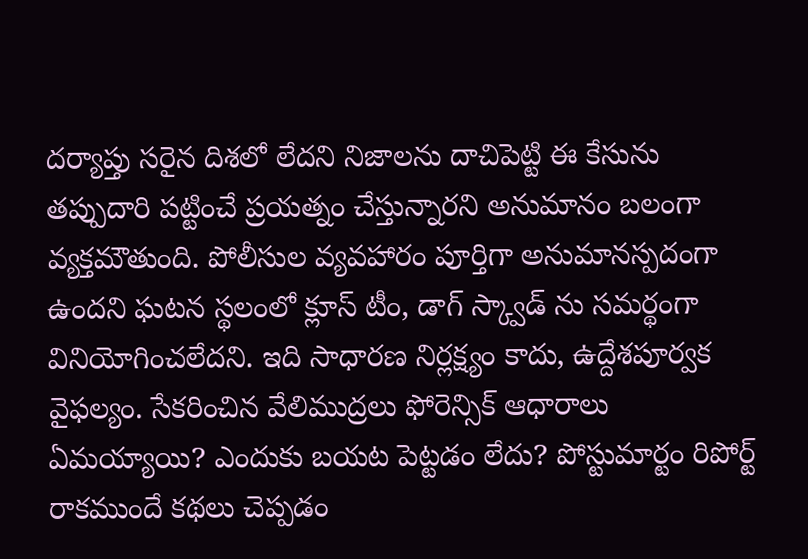దర్యాప్తు సరైన దిశలో లేదని నిజాలను దాచిపెట్టి ఈ కేసును తప్పుదారి పట్టించే ప్రయత్నం చేస్తున్నారని అనుమానం బలంగా వ్యక్తమౌతుంది. పోలీసుల వ్యవహారం పూర్తిగా అనుమానస్పదంగా ఉందని ఘటన స్థలంలో క్లూస్ టీం, డాగ్ స్క్వాడ్ ను సమర్థంగా వినియోగించలేదని. ఇది సాధారణ నిర్లక్ష్యం కాదు, ఉద్దేశపూర్వక వైఫల్యం. సేకరించిన వేలిముద్రలు ఫోరెన్సిక్ ఆధారాలు ఏమయ్యాయి? ఎందుకు బయట పెట్టడం లేదు? పోస్టుమార్టం రిపోర్ట్ రాకముందే కథలు చెప్పడం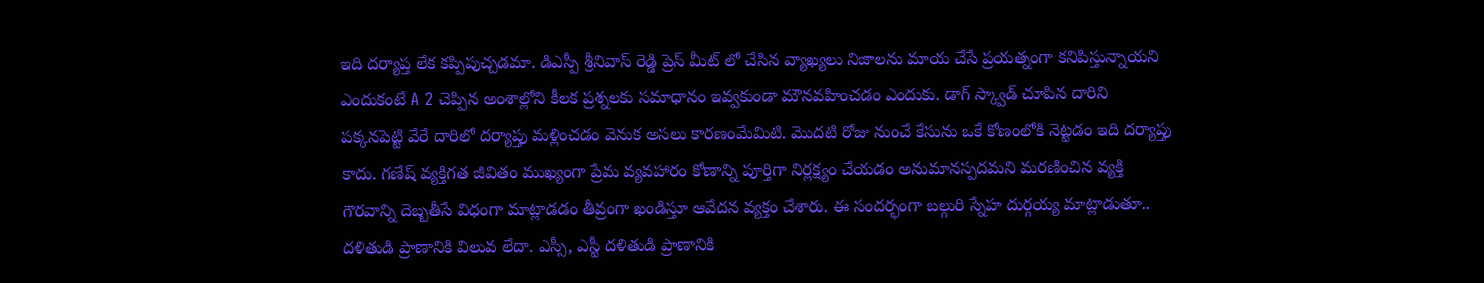ఇది దర్యాప్త లేక కప్పిపుచ్చడమా. డిఎస్పీ శ్రీనివాస్ రెడ్డి ప్రెస్ మీట్ లో చేసిన వ్యాఖ్యలు నిజాలను మాయ చేసే ప్రయత్నంగా కనిపిస్తున్నాయని ఎందుకంటే A 2 చెప్పిన అంశాల్లోని కీలక ప్రశ్నలకు సమాధానం ఇవ్వకుండా మౌనవహించడం ఎందుకు. డాగ్ స్క్వాడ్ చూపిన దారిని పక్కనపెట్టి వేరే దారిలో దర్యాప్తు మళ్లించడం వెనుక అసలు కారణంమేమిటి. మొదటి రోజు నుంచే కేసును ఒకే కోణంలోకి నెట్టడం ఇది దర్యాప్తు కాదు. గణేష్ వ్యక్తిగత జీవితం ముఖ్యంగా ప్రేమ వ్యవహారం కోణాన్ని పూర్తిగా నిర్లక్ష్యం చేయడం అనుమానస్పదమని మరణించిన వ్యక్తి గౌరవాన్ని దెబ్బతీసే విధంగా మాట్లాడడం తీవ్రంగా ఖండిస్తూ ఆవేదన వ్యక్తం చేశారు. ఈ సందర్భంగా బల్గురి స్నేహ దుర్గయ్య మాట్లాడుతూ.. దళితుడి ప్రాణానికి విలువ లేదా. ఎస్సీ, ఎస్టీ దళితుడి ప్రాణానికి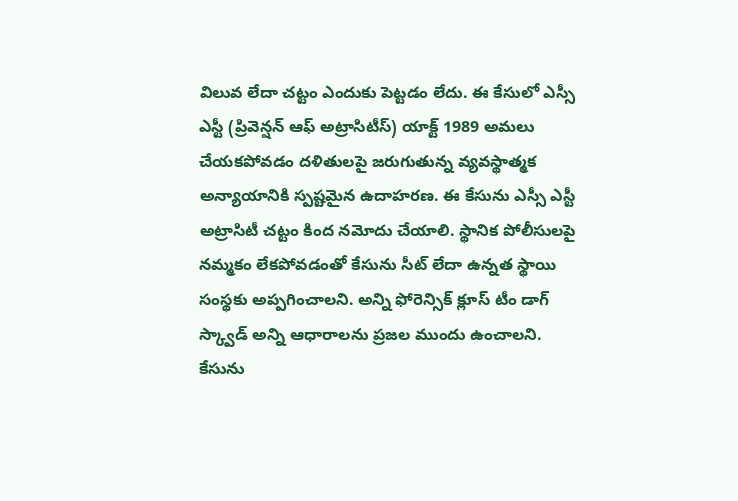విలువ లేదా చట్టం ఎందుకు పెట్టడం లేదు. ఈ కేసులో ఎస్సీ ఎస్టీ (ప్రివెన్షన్ ఆఫ్ అట్రాసిటీస్) యాక్ట్ 1989 అమలు చేయకపోవడం దళితులపై జరుగుతున్న వ్యవస్థాత్మక అన్యాయానికి స్పష్టమైన ఉదాహరణ. ఈ కేసును ఎస్సీ ఎస్టీ అట్రాసిటీ చట్టం కింద నమోదు చేయాలి. స్థానిక పోలీసులపై నమ్మకం లేకపోవడంతో కేసును సీట్ లేదా ఉన్నత స్థాయి సంస్థకు అప్పగించాలని. అన్ని ఫోరెన్సిక్ క్లూస్ టీం డాగ్ స్క్వాడ్ అన్ని ఆధారాలను ప్రజల ముందు ఉంచాలని. కేసును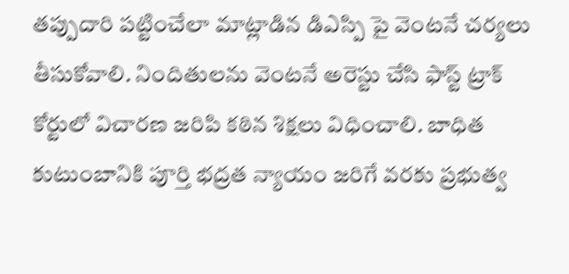తప్పుదారి పట్టించేలా మాట్లాడిన డిఎస్పి పై వెంటనే చర్యలు తీసుకోవాలి. నిందితులను వెంటనే అరెస్టు చేసి ఫాస్ట్ ట్రాక్ కోర్టులో విచారణ జరిపి కఠిన శిక్షలు విధించాలి. బాధిత కుటుంబానికి పూర్తి భద్రత న్యాయం జరిగే వరకు ప్రభుత్వ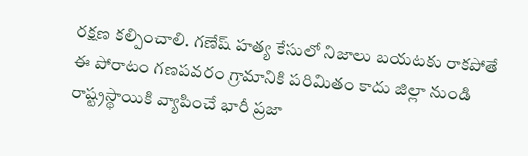రక్షణ కల్పించాలి. గణేష్ హత్య కేసులో నిజాలు బయటకు రాకపోతే ఈ పోరాటం గణపవరం గ్రామానికి పరిమితం కాదు జిల్లా నుండి రాష్ట్రస్థాయికి వ్యాపించే భారీ ప్రజా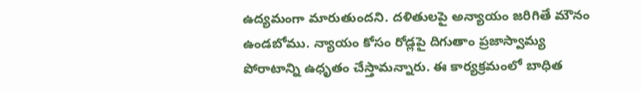ఉద్యమంగా మారుతుందని. దళితులపై అన్యాయం జరిగితే మౌనం ఉండబోము. న్యాయం కోసం రోడ్లపై దిగుతాం ప్రజాస్వామ్య పోరాటాన్ని ఉధృతం చేస్తామన్నారు. ఈ కార్యక్రమంలో బాధిత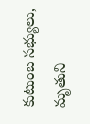కుటుంబ సభ్యులు, మృతుని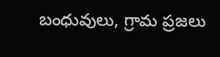బంధువులు, గ్రామ ప్రజలు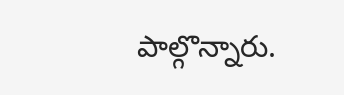పాల్గొన్నారు.